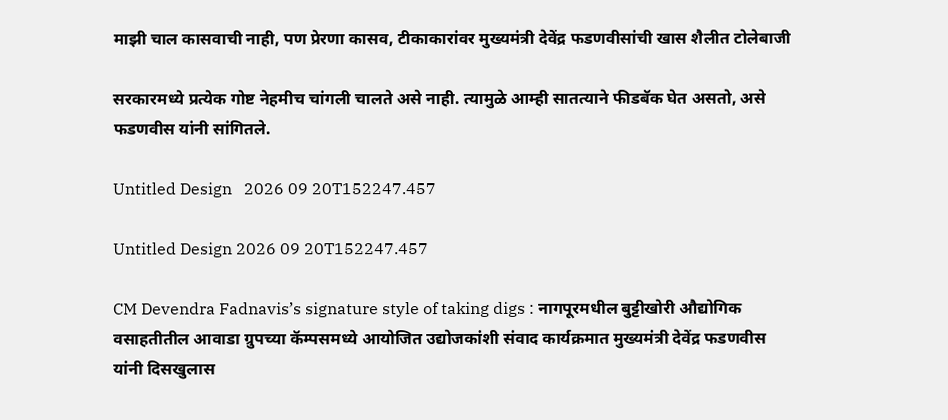माझी चाल कासवाची नाही, पण प्रेरणा कासव, टीकाकारांवर मुख्यमंत्री देवेंद्र फडणवीसांची खास शैलीत टोलेबाजी

सरकारमध्ये प्रत्येक गोष्ट नेहमीच चांगली चालते असे नाही. त्यामुळे आम्ही सातत्याने फीडबॅक घेत असतो, असे फडणवीस यांनी सांगितले.

Untitled Design   2026 09 20T152247.457

Untitled Design 2026 09 20T152247.457

CM Devendra Fadnavis’s signature style of taking digs : नागपूरमधील बुट्टीखोरी औद्योगिक वसाहतीतील आवाडा ग्रुपच्या कॅम्पसमध्ये आयोजित उद्योजकांशी संवाद कार्यक्रमात मुख्यमंत्री देवेंद्र फडणवीस यांनी दिसखुलास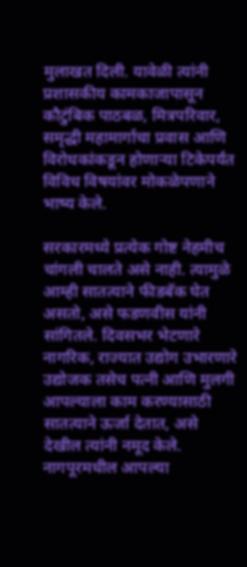मुलाखत दिली. यावेळी त्यांनी प्रशासकीय कामकाजापासून कौटुंबिक पाठबळ, मित्रपरिवार, समृद्धी महामार्गाचा प्रवास आणि विरोधकांकडून होणाऱ्या टिकेपर्यंत विविध विषयांवर मोकळेपणाने भाष्य केले.

सरकारमध्ये प्रत्येक गोष्ट नेहमीच चांगली चालते असे नाही. त्यामुळे आम्ही सातत्याने फीडबॅक घेत असतो, असे फडणवीस यांनी सांगितले. दिवसभर भेटणारे नागरिक, राज्यात उद्योग उभारणारे उद्योजक तसेच पत्नी आणि मुलगी आपल्याला काम करण्यासाठी सातत्याने ऊर्जा देतात, असे देखील त्यांनी नमूद केले. नागपूरमधील आपल्या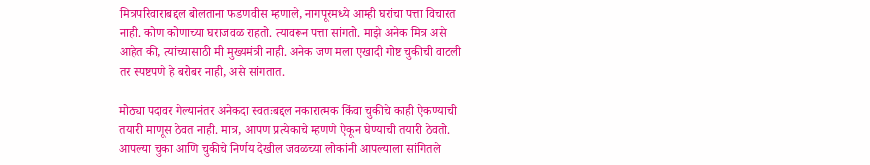मित्रपरिवाराबद्दल बोलताना फडणवीस म्हणाले, नागपूरमध्ये आम्ही घरांचा पत्ता विचारत नाही. कोण कोणाच्या घराजवळ राहतो. त्यावरून पत्ता सांगतो. माझे अनेक मित्र असे आहेत की, त्यांच्यासाठी मी मुख्यमंत्री नाही. अनेक जण मला एखादी गोष्ट चुकीची वाटली तर स्पष्टपणे हे बरोबर नाही, असे सांगतात.

मोठ्या पदावर गेल्यानंतर अनेकदा स्वतःबद्दल नकारात्मक किंवा चुकीचे काही ऐकण्याची तयारी माणूस ठेवत नाही. मात्र, आपण प्रत्येकाचे म्हणणे ऐकून घेण्याची तयारी ठेवतो. आपल्या चुका आणि चुकीचे निर्णय देखील जवळच्या लोकांनी आपल्याला सांगितले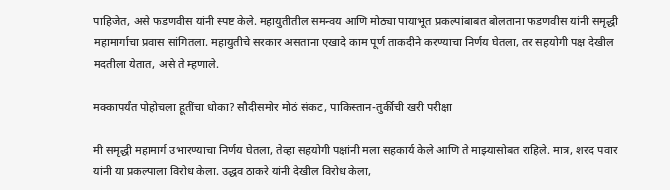पाहिजेत, असे फडणवीस यांनी स्पष्ट केले. महायुतीतील समन्वय आणि मोठ्या पायाभूत प्रकल्पांबाबत बोलताना फडणवीस यांनी समृद्धी महामार्गाचा प्रवास सांगितला. महायुतीचे सरकार असताना एखादे काम पूर्ण ताकदीने करण्याचा निर्णय घेतला, तर सहयोगी पक्ष देखील मदतीला येतात, असे ते म्हणाले.

मक्कापर्यंत पोहोचला हूतींचा धोका? सौदीसमोर मोठं संकट, पाकिस्तान-तुर्कीची खरी परीक्षा

मी समृद्धी महामार्ग उभारण्याचा निर्णय घेतला, तेव्हा सहयोगी पक्षांनी मला सहकार्य केले आणि ते माझ्यासोबत राहिले. मात्र, शरद पवार यांनी या प्रकल्पाला विरोध केला. उद्धव ठाकरे यांनी देखील विरोध केला,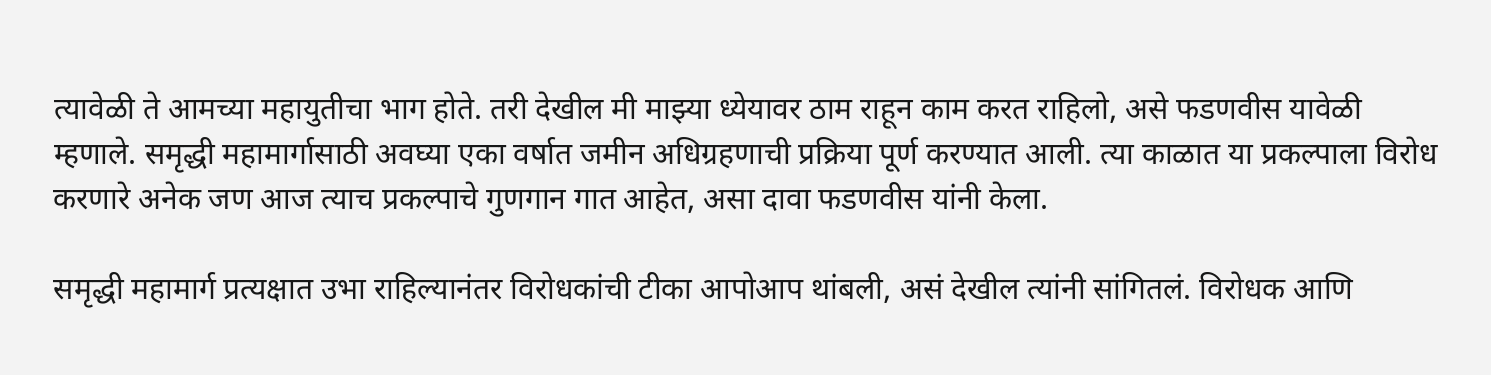त्यावेळी ते आमच्या महायुतीचा भाग होते. तरी देखील मी माझ्या ध्येयावर ठाम राहून काम करत राहिलो, असे फडणवीस यावेळी म्हणाले. समृद्धी महामार्गासाठी अवघ्या एका वर्षात जमीन अधिग्रहणाची प्रक्रिया पूर्ण करण्यात आली. त्या काळात या प्रकल्पाला विरोध करणारे अनेक जण आज त्याच प्रकल्पाचे गुणगान गात आहेत, असा दावा फडणवीस यांनी केला.

समृद्धी महामार्ग प्रत्यक्षात उभा राहिल्यानंतर विरोधकांची टीका आपोआप थांबली, असं देखील त्यांनी सांगितलं. विरोधक आणि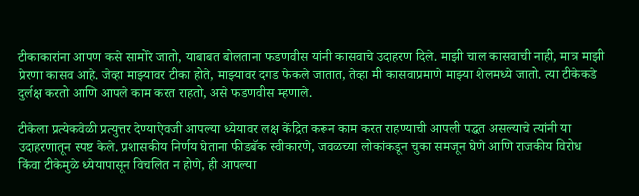टीकाकारांना आपण कसे सामोरे जातो, याबाबत बोलताना फडणवीस यांनी कासवाचे उदाहरण दिले. माझी चाल कासवाची नाही, मात्र माझी प्रेरणा कासव आहे. जेव्हा माझ्यावर टीका होते, माझ्यावर दगड फेकले जातात, तेव्हा मी कासवाप्रमाणे माझ्या शेलमध्ये जातो. त्या टीकेकडे दुर्लक्ष करतो आणि आपले काम करत राहतो, असे फडणवीस म्हणाले.

टीकेला प्रत्येकवेळी प्रत्युत्तर देण्याऐवजी आपल्या ध्येयावर लक्ष केंद्रित करून काम करत राहण्याची आपली पद्धत असल्याचे त्यांनी या उदाहरणातून स्पष्ट केले. प्रशासकीय निर्णय घेताना फीडबॅक स्वीकारणे, जवळच्या लोकांकडून चुका समजून घेणे आणि राजकीय विरोध किंवा टीकेमुळे ध्येयापासून विचलित न होणे, ही आपल्या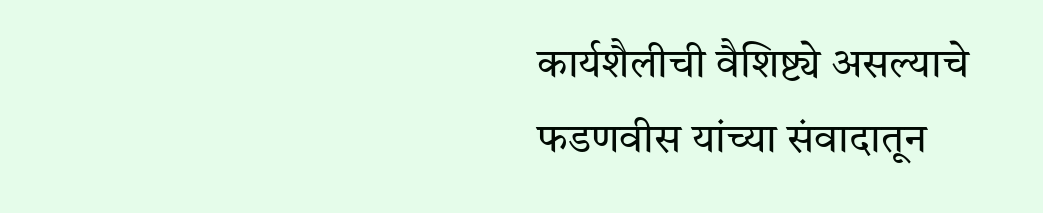कार्यशैलीची वैशिष्ट्ये असल्याचे फडणवीस यांच्या संवादातून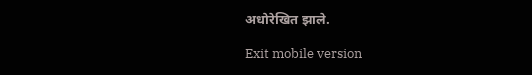अधोरेखित झाले.

Exit mobile version